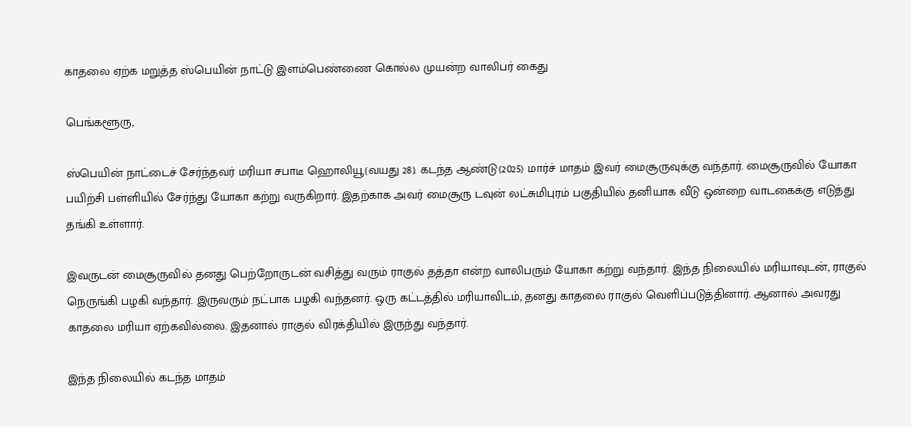காதலை ஏற்க மறுத்த ஸ்பெயின் நாட்டு இளம்பெண்ணை கொல்ல முயன்ற வாலிபர் கைது

பெங்களூரு,

ஸ்பெயின் நாட்டைச் சேர்ந்தவர் மரியா சபாடீ ஹொலியூ(வயது 28). கடந்த ஆண்டு(2025) மார்ச் மாதம் இவர் மைசூருவுக்கு வந்தார். மைசூருவில் யோகா பயிற்சி பள்ளியில் சேர்ந்து யோகா கற்று வருகிறார். இதற்காக அவர் மைசூரு டவுன் லட்சுமிபுரம் பகுதியில் தனியாக வீடு ஒன்றை வாடகைக்கு எடுத்து தங்கி உள்ளார்.

இவருடன் மைசூருவில் தனது பெற்றோருடன் வசித்து வரும் ராகுல் தத்தா என்ற வாலிபரும் யோகா கற்று வந்தார். இந்த நிலையில் மரியாவுடன், ராகுல் நெருங்கி பழகி வந்தார். இருவரும் நட்பாக பழகி வந்தனர். ஒரு கட்டத்தில் மரியாவிடம், தனது காதலை ராகுல் வெளிப்படுத்தினார். ஆனால் அவரது காதலை மரியா ஏற்கவில்லை. இதனால் ராகுல் விரக்தியில் இருந்து வந்தார்.

இந்த நிலையில் கடந்த மாதம்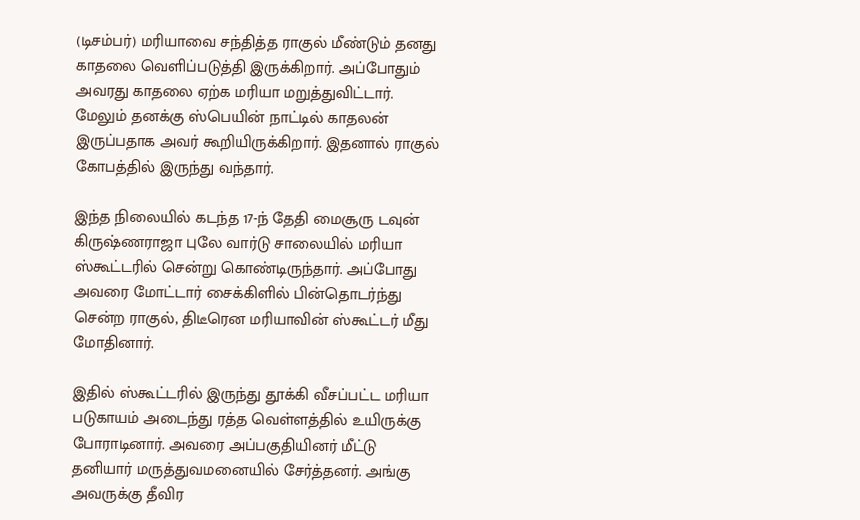(டிசம்பர்) மரியாவை சந்தித்த ராகுல் மீண்டும் தனது காதலை வெளிப்படுத்தி இருக்கிறார். அப்போதும் அவரது காதலை ஏற்க மரியா மறுத்துவிட்டார். மேலும் தனக்கு ஸ்பெயின் நாட்டில் காதலன் இருப்பதாக அவர் கூறியிருக்கிறார். இதனால் ராகுல் கோபத்தில் இருந்து வந்தார்.

இந்த நிலையில் கடந்த 17-ந் தேதி மைசூரு டவுன் கிருஷ்ணராஜா புலே வார்டு சாலையில் மரியா ஸ்கூட்டரில் சென்று கொண்டிருந்தார். அப்போது அவரை மோட்டார் சைக்கிளில் பின்தொடர்ந்து சென்ற ராகுல், திடீரென மரியாவின் ஸ்கூட்டர் மீது மோதினார்.

இதில் ஸ்கூட்டரில் இருந்து தூக்கி வீசப்பட்ட மரியா படுகாயம் அடைந்து ரத்த வெள்ளத்தில் உயிருக்கு போராடினார். அவரை அப்பகுதியினர் மீட்டு தனியார் மருத்துவமனையில் சேர்த்தனர். அங்கு அவருக்கு தீவிர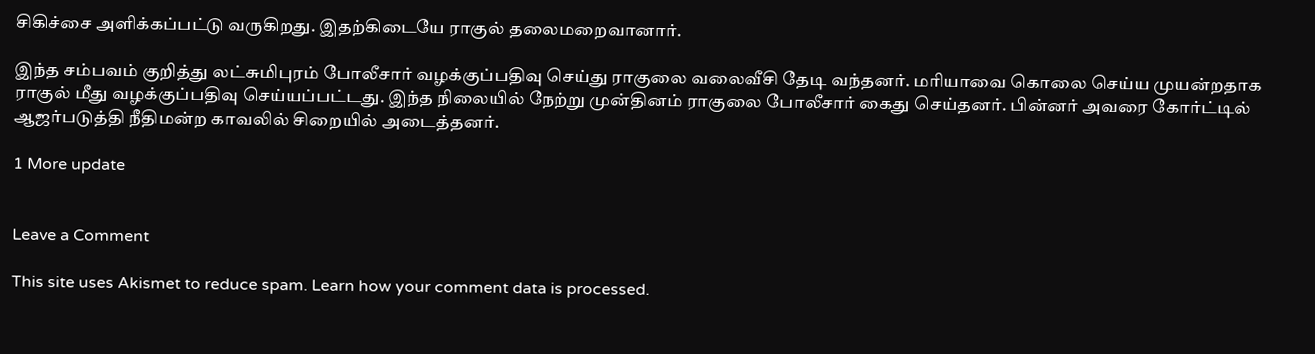சிகிச்சை அளிக்கப்பட்டு வருகிறது. இதற்கிடையே ராகுல் தலைமறைவானார்.

இந்த சம்பவம் குறித்து லட்சுமிபுரம் போலீசார் வழக்குப்பதிவு செய்து ராகுலை வலைவீசி தேடி வந்தனர். மரியாவை கொலை செய்ய முயன்றதாக ராகுல் மீது வழக்குப்பதிவு செய்யப்பட்டது. இந்த நிலையில் நேற்று முன்தினம் ராகுலை போலீசார் கைது செய்தனர். பின்னர் அவரை கோர்ட்டில் ஆஜர்படுத்தி நீதிமன்ற காவலில் சிறையில் அடைத்தனர்.

1 More update


Leave a Comment

This site uses Akismet to reduce spam. Learn how your comment data is processed.